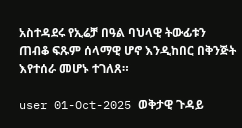አስተዳደሩ የኢሬቻ በዓል ባህላዊ ትውፊቱን ጠብቆ ፍጹም ሰላማዊ ሆኖ እንዲከበር በቅንጅት እየተሰራ መሆኑ ተገለጸ።

user 01-Oct-2025 ወቅታዊ ጉዳይ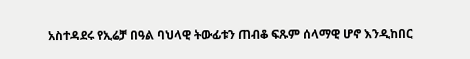አስተዳደሩ የኢሬቻ በዓል ባህላዊ ትውፊቱን ጠብቆ ፍጹም ሰላማዊ ሆኖ እንዲከበር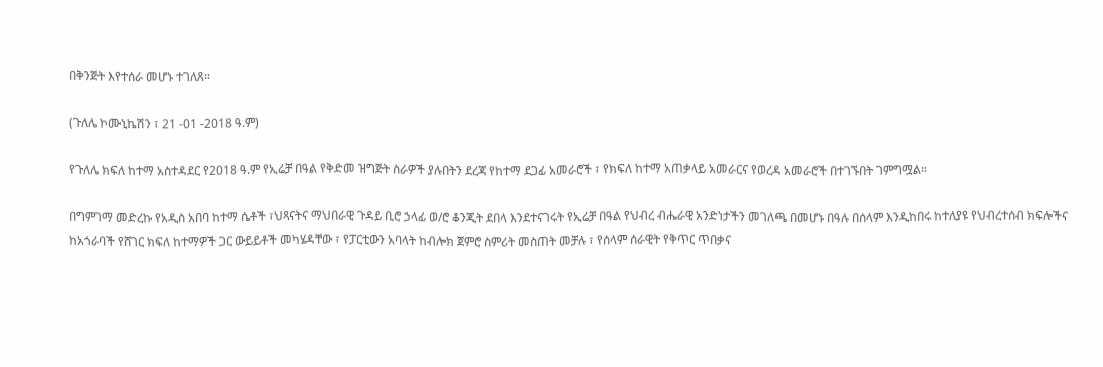በቅንጅት እየተሰራ መሆኑ ተገለጸ።

(ጉለሌ ኮሙኒኬሽን ፣ 21 -01 -2018 ዓ.ም)

የጉለሌ ክፍለ ከተማ አስተዳደር የ2018 ዓ.ም የኢሬቻ በዓል የቅድመ ዝግጅት ስራዎች ያሉበትን ደረጃ የከተማ ደጋፊ አመራሮች ፣ የክፍለ ከተማ አጠቃላይ አመራርና የወረዳ አመራሮች በተገኙበት ገምግሟል።

በግምገማ መድረኩ የአዲስ አበባ ከተማ ሴቶች ፣ህጻናትና ማህበራዊ ጉዳይ ቢሮ ኃላፊ ወ/ሮ ቆንጂት ደበላ እንደተናገሩት የኢሬቻ በዓል የህብረ ብሔራዊ አንድነታችን መገለጫ በመሆኑ በዓሉ በሰላም እንዲከበሩ ከተለያዩ የህብረተሰብ ክፍሎችና ከአጎራባች የሸገር ክፍለ ከተማዎች ጋር ውይይቶች መካሄዳቸው ፣ የፓርቲውን አባላት ከብሎክ ጀምሮ ስምሪት መስጠት መቻሉ ፣ የሰላም ሰራዊት የቅጥር ጥበቃና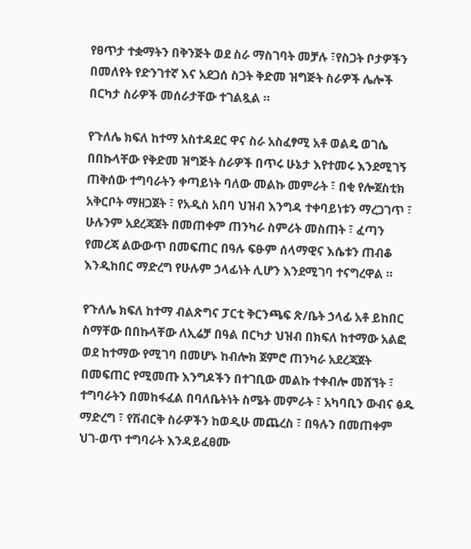የፀጥታ ተቋማትን በቅንጅት ወደ ስራ ማስገባት መቻሉ ፣የስጋት ቦታዎችን በመለየት የድንገተኛ እና አደጋሰ ስጋት ቅድመ ዝግጅት ስራዎች ሌሎች በርካታ ስራዎች መሰራታቸው ተገልጿል ።

የጉለሌ ክፍለ ከተማ አስተዳደር ዋና ስራ አስፈፃሚ አቶ ወልዴ ወገሴ በበኩላቸው የቅድመ ዝግጅት ስራዎች በጥሩ ሁኔታ እየተመሩ እንደሚገኝ ጠቅሰው ተግባራትን ቀጣይነት ባለው መልኩ መምራት ፣ በቂ የሎጀስቲክ አቅርቦት ማዘጋጀት ፣ የአዲስ አበባ ህዝብ እንግዳ ተቀባይነቱን ማረጋገጥ ፣ ሁሉንም አደረጃጀት በመጠቀም ጠንካራ ስምሪት መስጠት ፣ ፈጣን የመረጃ ልውውጥ በመፍጠር በዓሉ ፍፁም ሰላማዊና እሴቱን ጠብቆ እንዲከበር ማድረግ የሁሉም ኃላፊነት ሊሆን እንደሚገባ ተናግረዋል ።

የጉለሌ ክፍለ ከተማ ብልጽግና ፓርቲ ቅርንጫፍ ጽ/ቤት ኃላፊ አቶ ይከበር ስማቸው በበኩላቸው ለኢሬቻ በዓል በርካታ ህዝብ በክፍለ ከተማው አልፎ ወደ ከተማው የሚገባ በመሆኑ ከብሎክ ጀምሮ ጠንካራ አደረጃጀት በመፍጠር የሚመጡ እንግዶችን በተገቢው መልኩ ተቀብሎ መሸኘት ፣ ተግባራትን በመከፋፈል በባለቤትነት ስሜት መምራት ፣ አካባቢን ውብና ፅዱ ማድረግ ፣ የሽብርቅ ስራዎችን ከወዲሁ መጨረስ ፣ በዓሉን በመጠቀም ህገ-ወጥ ተግባራት እንዳይፈፀሙ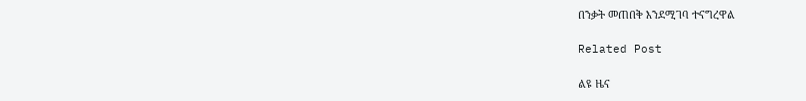በንቃት መጠበቅ እንደሚገባ ተናግረዋል

Related Post

ልዩ ዜና